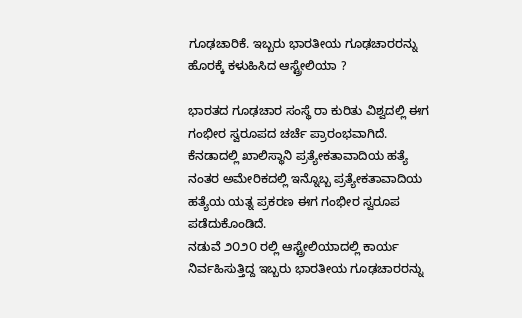ಗೂಢಚಾರಿಕೆ. ಇಬ್ಬರು ಭಾರತೀಯ ಗೂಢಚಾರರನ್ನು ಹೊರಕ್ಕೆ ಕಳುಹಿಸಿದ ಆಸ್ಟ್ರ‍ೇಲಿಯಾ ?

ಭಾರತದ ಗೂಢಚಾರ ಸಂಸ್ಥೆ ರಾ ಕುರಿತು ವಿಶ್ವದಲ್ಲಿ ಈಗ ಗಂಭೀರ ಸ್ವರೂಪದ ಚರ್ಚೆ ಪ್ರಾರಂಭವಾಗಿದೆ. ಕೆನಡಾದಲ್ಲಿ ಖಾಲಿಸ್ಥಾನಿ ಪ್ರತ್ಯೇಕತಾವಾದಿಯ ಹತ್ಯೆ ನಂತರ ಅಮೇರಿಕದಲ್ಲಿ ಇನ್ನೊಬ್ಬ ಪ್ರತ್ಯೇಕತಾವಾದಿಯ ಹತ್ಯೆಯ ಯತ್ನ ಪ್ರಕರಣ ಈಗ ಗಂಭೀರ ಸ್ವರೂಪ ಪಡೆದುಕೊಂಡಿದೆ.
ನಡುವೆ ೨೦೨೦ ರಲ್ಲಿ ಆಸ್ಟ್ರ‍ೇಲಿಯಾದಲ್ಲಿ ಕಾರ್ಯ ನಿರ್ವಹಿಸುತ್ತಿದ್ದ ಇಬ್ಬರು ಭಾರತೀಯ ಗೂಢಚಾರರನ್ನು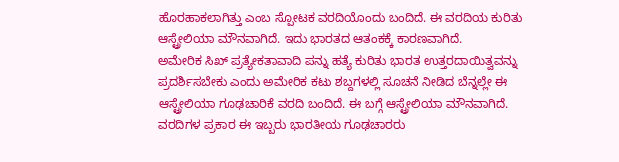ಹೊರಹಾಕಲಾಗಿತ್ತು ಎಂಬ ಸ್ಪೋಟಕ ವರದಿಯೊಂದು ಬಂದಿದೆ. ಈ ವರದಿಯ ಕುರಿತು ಆಸ್ಟ್ರ‍ೇಲಿಯಾ ಮೌನವಾಗಿದೆ. ಇದು ಭಾರತದ ಆತಂಕಕ್ಕೆ ಕಾರಣವಾಗಿದೆ.
ಅಮೇರಿಕ ಸಿಖ್ ಪ್ರತ್ಯೇಕತಾವಾದಿ ಪನ್ನು ಹತ್ಯೆ ಕುರಿತು ಭಾರತ ಉತ್ತರದಾಯಿತ್ವವನ್ನು ಪ್ರದರ್ಶಿಸಬೇಕು ಎಂದು ಅಮೇರಿಕ ಕಟು ಶಬ್ದಗಳಲ್ಲಿ ಸೂಚನೆ ನೀಡಿದ ಬೆನ್ನಲ್ಲೇ ಈ ಆಸ್ಟ್ರ‍ೇಲಿಯಾ ಗೂಢಚಾರಿಕೆ ವರದಿ ಬಂದಿದೆ. ಈ ಬಗ್ಗೆ ಆಸ್ಟ್ರ‍ೇಲಿಯಾ ಮೌನವಾಗಿದೆ.
ವರದಿಗಳ ಪ್ರಕಾರ ಈ ಇಬ್ಬರು ಭಾರತೀಯ ಗೂಢಚಾರರು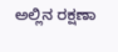ಅಲ್ಲಿನ ರಕ್ಷಣಾ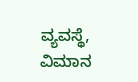ವ್ಯವಸ್ಥೆ, ವಿಮಾನ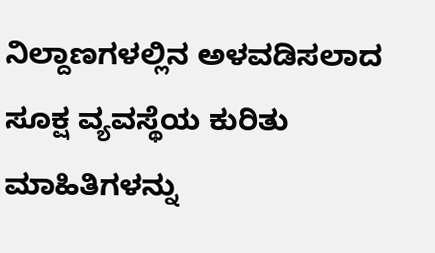ನಿಲ್ದಾಣಗಳಲ್ಲಿನ ಅಳವಡಿಸಲಾದ ಸೂಕ್ಷ ವ್ಯವಸ್ಥೆಯ ಕುರಿತು ಮಾಹಿತಿಗಳನ್ನು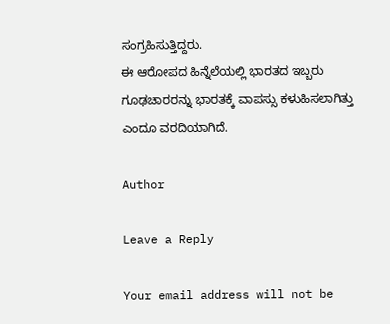ಸಂಗ್ರಹಿಸುತ್ತಿದ್ದರು.
ಈ ಆರೋಪದ ಹಿನ್ನೆಲೆಯಲ್ಲಿ ಭಾರತದ ಇಬ್ಬರು ಗೂಢಚಾರರನ್ನು ಭಾರತಕ್ಕೆ ವಾಪಸ್ಸು ಕಳುಹಿಸಲಾಗಿತ್ತು ಎಂದೂ ವರದಿಯಾಗಿದೆ.

Author

Leave a Reply

Your email address will not be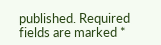published. Required fields are marked *